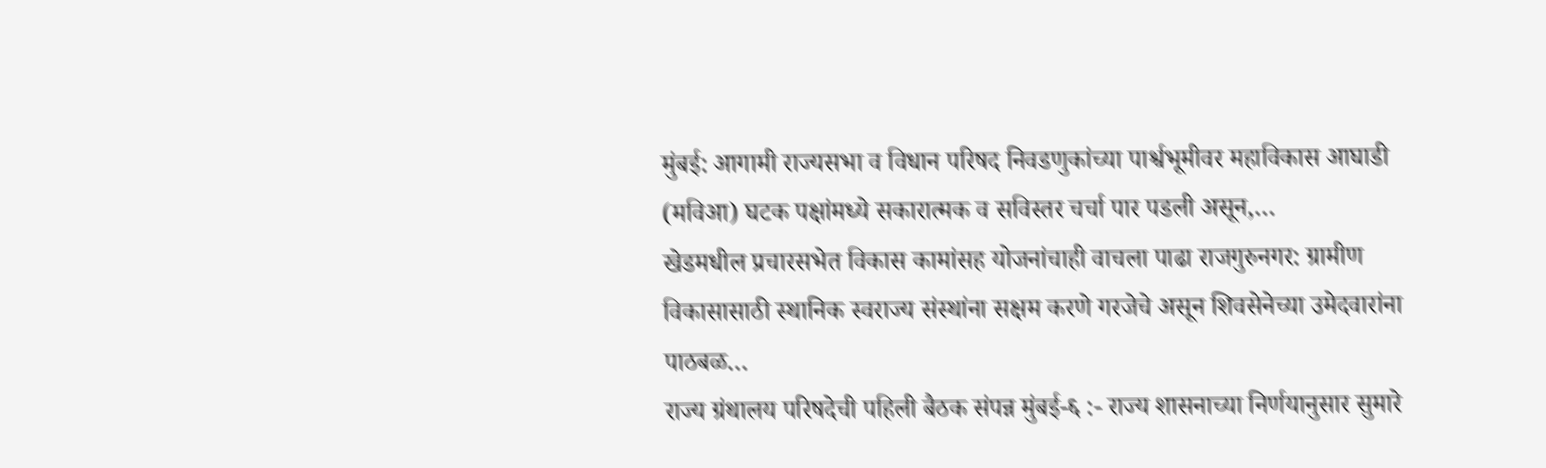मुंबई: आगामी राज्यसभा व विधान परिषद निवडणुकांच्या पार्श्वभूमीवर महाविकास आघाडी (मविआ) घटक पक्षांमध्ये सकारात्मक व सविस्तर चर्चा पार पडली असून,…
खेडमधील प्रचारसभेत विकास कामांसह योजनांचाही वाचला पाढा राजगुरुनगर: ग्रामीण विकासासाठी स्थानिक स्वराज्य संस्थांना सक्षम करणे गरजेचे असून शिवसेनेच्या उमेदवारांना पाठबळ…
राज्य ग्रंथालय परिषदेची पहिली बैठक संपन्न मुंबई-६ :- राज्य शासनाच्या निर्णयानुसार सुमारे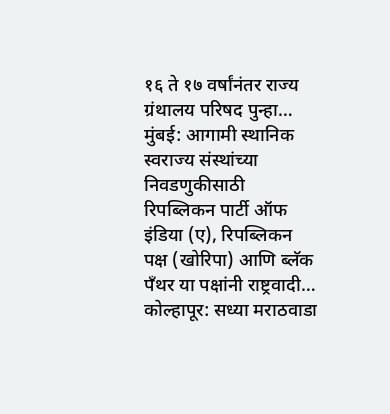१६ ते १७ वर्षांनंतर राज्य ग्रंथालय परिषद पुन्हा…
मुंबई: आगामी स्थानिक स्वराज्य संस्थांच्या निवडणुकीसाठी रिपब्लिकन पार्टी ऑफ इंडिया (ए), रिपब्लिकन पक्ष (खोरिपा) आणि ब्लॅक पँथर या पक्षांनी राष्ट्रवादी…
कोल्हापूर: सध्या मराठवाडा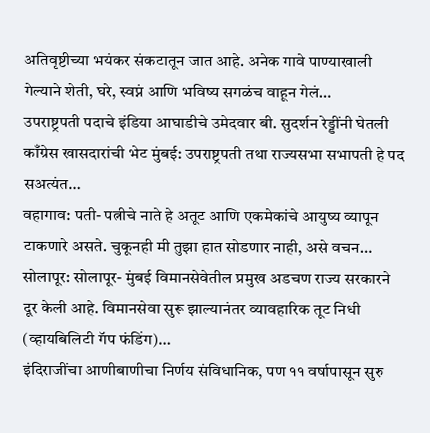अतिवृष्टीच्या भयंकर संकटातून जात आहे. अनेक गावे पाण्याखाली गेल्याने शेती, घरे, स्वप्नं आणि भविष्य सगळंच वाहून गेलं…
उपराष्ट्रपती पदाचे इंडिया आघाडीचे उमेदवार बी. सुदर्शन रेड्डींनी घेतली काँग्रेस खासदारांची भेट मुंबई: उपराष्ट्रपती तथा राज्यसभा सभापती हे पद सअत्यंत…
वहागाव: पती- पत्नीचे नाते हे अतूट आणि एकमेकांचे आयुष्य व्यापून टाकणारे असते. चुकूनही मी तुझा हात सोडणार नाही, असे वचन…
सोलापूर: सोलापूर- मुंबई विमानसेवेतील प्रमुख अडचण राज्य सरकारने दूर केली आहे. विमानसेवा सुरू झाल्यानंतर व्यावहारिक तूट निधी (व्हायबिलिटी गॅप फंडिंग)…
इंदिराजींचा आणीबाणीचा निर्णय संविधानिक, पण ११ वर्षापासून सुरु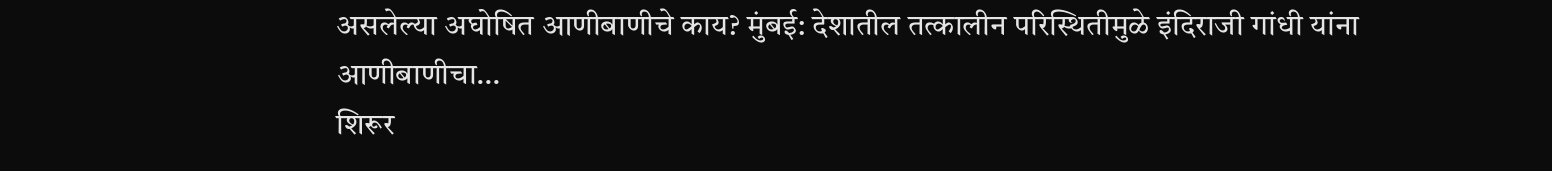असलेल्या अघोषित आणीबाणीचे काय? मुंबई: देशातील तत्कालीन परिस्थितीमुळे इंदिराजी गांधी यांना आणीबाणीचा…
शिरूर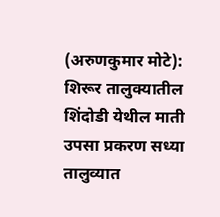(अरुणकुमार मोटे): शिरूर तालुक्यातील शिंदोडी येथील माती उपसा प्रकरण सध्या तालुव्यात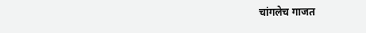चांगलेच गाजत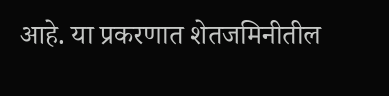आहे. या प्रकरणात शेतजमिनीतील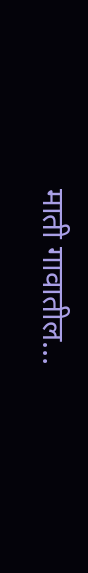माती गावातील…